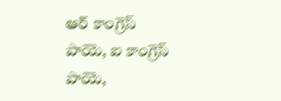ఆర్ కాంగ్రెస్ పాయె, ఐ కాంగ్రెస్ పాయె,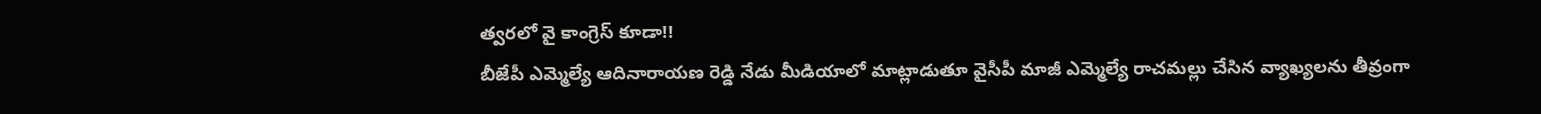త్వరలో వై కాంగ్రెస్ కూడా!!
బీజేపీ ఎమ్మెల్యే ఆదినారాయణ రెడ్డి నేడు మీడియాలో మాట్లాడుతూ వైసీపీ మాజీ ఎమ్మెల్యే రాచమల్లు చేసిన వ్యాఖ్యలను తీవ్రంగా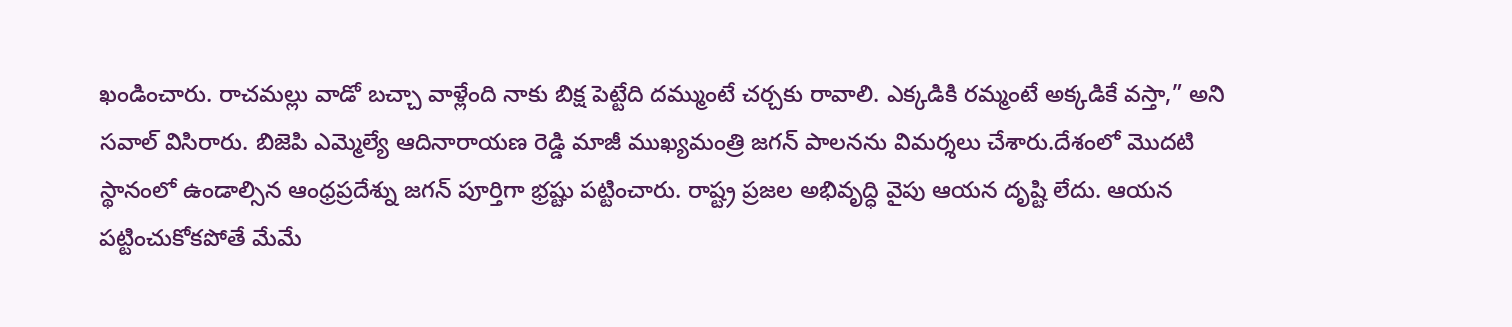ఖండించారు. రాచమల్లు వాడో బచ్చా వాళ్లేంది నాకు బిక్ష పెట్టేది దమ్ముంటే చర్చకు రావాలి. ఎక్కడికి రమ్మంటే అక్కడికే వస్తా,” అని సవాల్ విసిరారు. బిజెపి ఎమ్మెల్యే ఆదినారాయణ రెడ్డి మాజీ ముఖ్యమంత్రి జగన్ పాలనను విమర్శలు చేశారు.దేశంలో మొదటి స్థానంలో ఉండాల్సిన ఆంధ్రప్రదేశ్ను జగన్ పూర్తిగా భ్రష్టు పట్టించారు. రాష్ట్ర ప్రజల అభివృద్ధి వైపు ఆయన దృష్టి లేదు. ఆయన పట్టించుకోకపోతే మేమే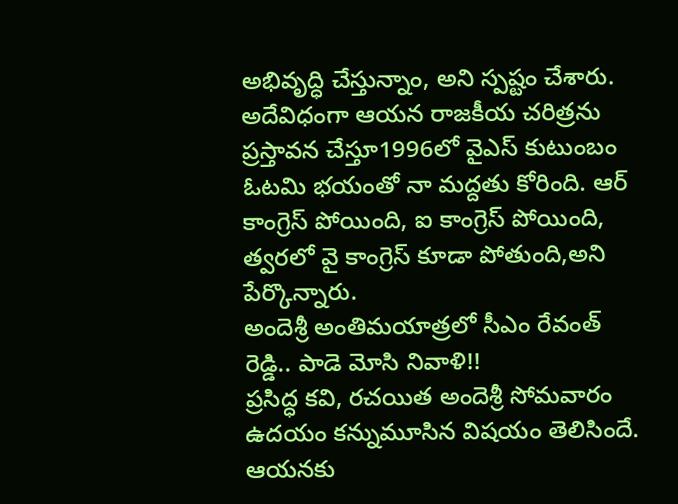అభివృద్ధి చేస్తున్నాం, అని స్పష్టం చేశారు. అదేవిధంగా ఆయన రాజకీయ చరిత్రను ప్రస్తావన చేస్తూ1996లో వైఎస్ కుటుంబం ఓటమి భయంతో నా మద్దతు కోరింది. ఆర్ కాంగ్రెస్ పోయింది, ఐ కాంగ్రెస్ పోయింది, త్వరలో వై కాంగ్రెస్ కూడా పోతుంది,అని పేర్కొన్నారు.
అందెశ్రీ అంతిమయాత్రలో సీఎం రేవంత్ రెడ్డి.. పాడె మోసి నివాళి!!
ప్రసిద్ధ కవి, రచయిత అందెశ్రీ సోమవారం ఉదయం కన్నుమూసిన విషయం తెలిసిందే. ఆయనకు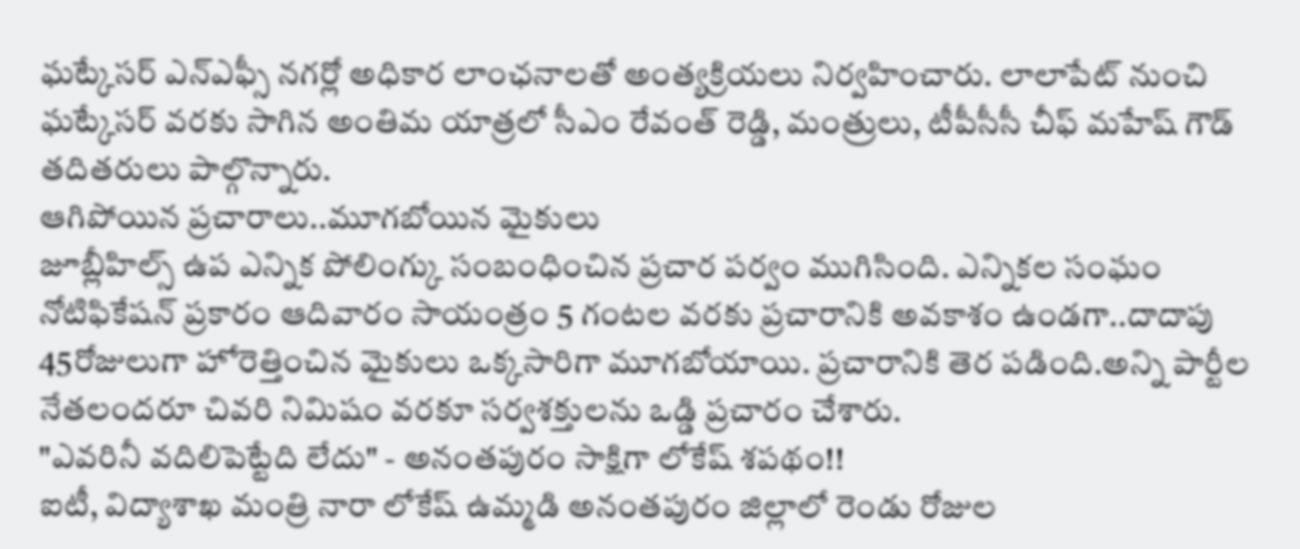ఘట్కేసర్ ఎన్ఎఫ్సీ నగర్లో అధికార లాంఛనాలతో అంత్యక్రియలు నిర్వహించారు. లాలాపేట్ నుంచి ఘట్కేసర్ వరకు సాగిన అంతిమ యాత్రలో సీఎం రేవంత్ రెడ్డి, మంత్రులు, టీపీసీసీ చీఫ్ మహేష్ గౌడ్ తదితరులు పాల్గొన్నారు.
ఆగిపోయిన ప్రచారాలు..మూగబోయిన మైకులు
జూబ్లీహిల్స్ ఉప ఎన్నిక పోలింగ్కు సంబంధించిన ప్రచార పర్వం ముగిసింది. ఎన్నికల సంఘం నోటిఫికేషన్ ప్రకారం ఆదివారం సాయంత్రం 5 గంటల వరకు ప్రచారానికి అవకాశం ఉండగా..దాదాపు 45రోజులుగా హోరెత్తించిన మైకులు ఒక్కసారిగా మూగబోయాయి. ప్రచారానికి తెర పడింది.అన్ని పార్టీల నేతలందరూ చివరి నిమిషం వరకూ సర్వశక్తులను ఒడ్డి ప్రచారం చేశారు.
"ఎవరినీ వదిలిపెట్టేది లేదు" - అనంతపురం సాక్షిగా లోకేష్ శపథం!!
ఐటీ, విద్యాశాఖ మంత్రి నారా లోకేష్ ఉమ్మడి అనంతపురం జిల్లాలో రెండు రోజుల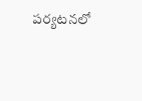పర్యటనలో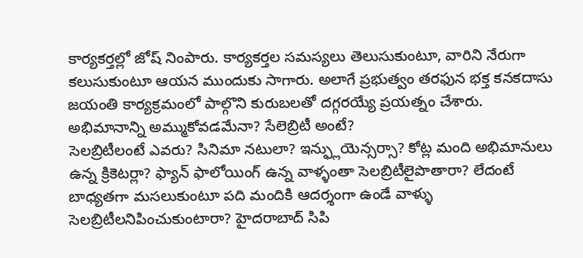కార్యకర్తల్లో జోష్ నింపారు. కార్యకర్తల సమస్యలు తెలుసుకుంటూ, వారిని నేరుగా కలుసుకుంటూ ఆయన ముందుకు సాగారు. అలాగే ప్రభుత్వం తరఫున భక్త కనకదాసు జయంతి కార్యక్రమంలో పాల్గొని కురుబలతో దగ్గరయ్యే ప్రయత్నం చేశారు.
అభిమానాన్ని అమ్ముకోవడమేనా? సేలెబ్రిటీ అంటే?
సెలబ్రిటీలంటే ఎవరు? సినిమా నటులా? ఇన్ఫ్లుయెన్సర్సా? కోట్ల మంది అభిమానులు ఉన్న క్రికెటర్లా? ఫ్యాన్ ఫాలోయింగ్ ఉన్న వాళ్ళంతా సెలబ్రిటీలైపొతారా? లేదంటే బాధ్యతగా మసలుకుంటూ పది మందికి ఆదర్శంగా ఉండే వాళ్ళు సెలబ్రిటీలనిపించుకుంటారా? హైదరాబాద్ సిపి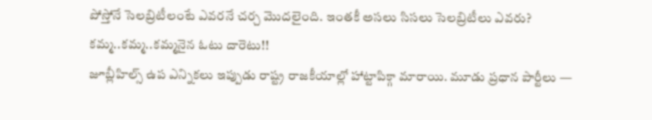పోస్తోనే సెలబ్రిటీలంటే ఎవరనే చర్చ మొదలైంది. ఇంతకీ అసలు సిసలు సెలబ్రిటీలు ఎవరు?
కమ్మ..కమ్మ..కమ్మనైన ఓటు దారెటు!!
జూబ్లీహిల్స్ ఉప ఎన్నికలు ఇప్పుడు రాష్ట్ర రాజకీయాల్లో హాట్టాపిక్గా మారాయి. మూడు ప్రధాన పార్టీలు —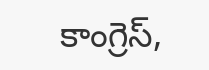కాంగ్రెస్,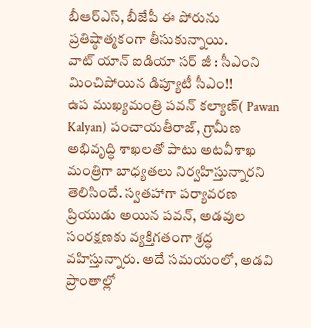బీఆర్ఎస్, బీజేపీ ఈ పోరును ప్రతిష్ఠాత్మకంగా తీసుకున్నాయి.
వాట్ యాన్ ఐడియా సర్ జీ : సీఎంని మించిపోయిన డిప్యూటీ సీఎం!!
ఉప ముఖ్యమంత్రి పవన్ కల్యాణ్( Pawan Kalyan) పంచాయతీరాజ్, గ్రామీణ అభివృద్ధి శాఖలతో పాటు అటవీశాఖ మంత్రిగా బాధ్యతలు నిర్వహిస్తున్నారని తెలిసిందే. స్వతహాగా పర్యావరణ ప్రియుడు అయిన పవన్, అడవుల సంరక్షణకు వ్యక్తిగతంగా శ్రద్ధ వహిస్తున్నారు. అదే సమయంలో, అడవి ప్రాంతాల్లో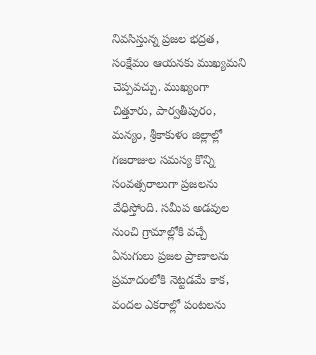నివసిస్తున్న ప్రజల భద్రత, సంక్షేమం ఆయనకు ముఖ్యమని చెప్పవచ్చు. ముఖ్యంగా చిత్తూరు, పార్వతీపురం, మన్యం, శ్రీకాకుళం జిల్లాల్లో గజరాజుల సమస్య కొన్ని సంవత్సరాలుగా ప్రజలను వేధిస్తోంది. సమీప అడవుల నుంచి గ్రామాల్లోకి వచ్చే ఏనుగులు ప్రజల ప్రాణాలను ప్రమాదంలోకి నెట్టడమే కాక, వందల ఎకరాల్లో పంటలను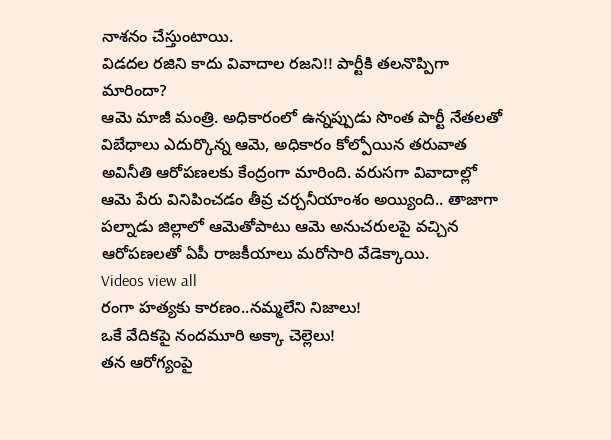నాశనం చేస్తుంటాయి.
విడదల రజిని కాదు వివాదాల రజని!! పార్టీకి తలనొప్పిగా మారిందా?
ఆమె మాజీ మంత్రి. అధికారంలో ఉన్నప్పుడు సొంత పార్టీ నేతలతో విబేధాలు ఎదుర్కొన్న ఆమె, అధికారం కోల్పోయిన తరువాత అవినీతి ఆరోపణలకు కేంద్రంగా మారింది. వరుసగా వివాదాల్లో ఆమె పేరు వినిపించడం తీవ్ర చర్చనీయాంశం అయ్యింది.. తాజాగా పల్నాడు జిల్లాలో ఆమెతోపాటు ఆమె అనుచరులపై వచ్చిన ఆరోపణలతో ఏపీ రాజకీయాలు మరోసారి వేడెక్కాయి.
Videos view all
రంగా హత్యకు కారణం..నమ్మలేని నిజాలు!
ఒకే వేదికపై నందమూరి అక్కా చెల్లెలు!
తన ఆరోగ్యంపై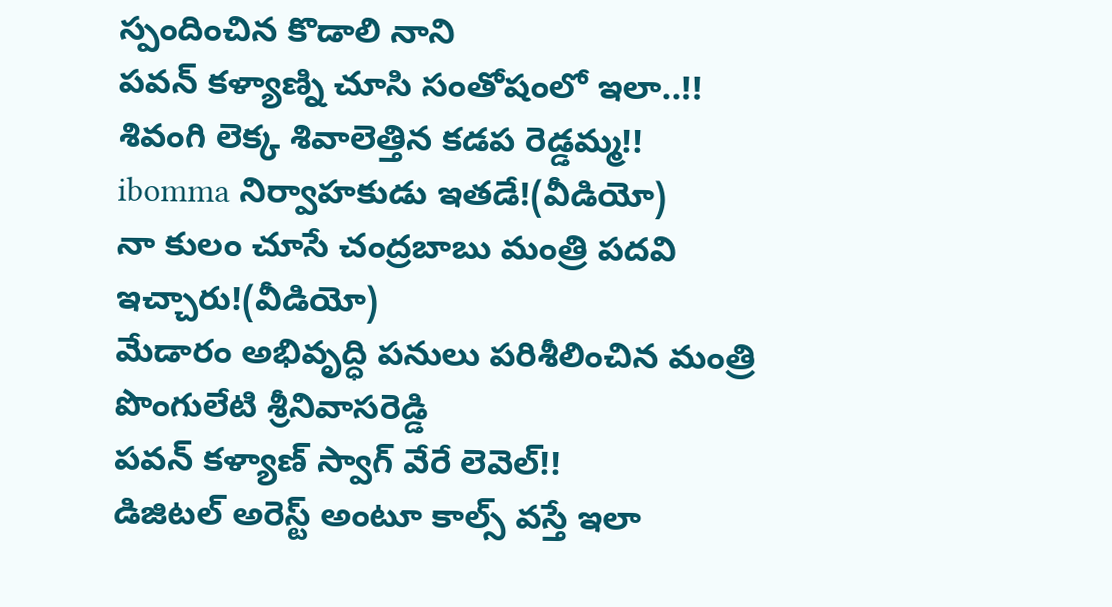స్పందించిన కొడాలి నాని
పవన్ కళ్యాణ్ని చూసి సంతోషంలో ఇలా..!!
శివంగి లెక్క శివాలెత్తిన కడప రెడ్డమ్మ!!
ibomma నిర్వాహకుడు ఇతడే!(వీడియో)
నా కులం చూసే చంద్రబాబు మంత్రి పదవి ఇచ్చారు!(వీడియో)
మేడారం అభివృద్ధి పనులు పరిశీలించిన మంత్రి పొంగులేటి శ్రీనివాసరెడ్డి
పవన్ కళ్యాణ్ స్వాగ్ వేరే లెవెల్!!
డిజిటల్ అరెస్ట్ అంటూ కాల్స్ వస్తే ఇలా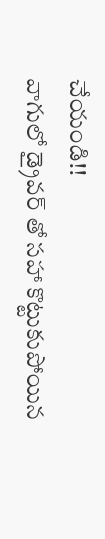చేయండి!!
వాగులో డ్రైవర్ తో సహా కొట్టుకుపోయిన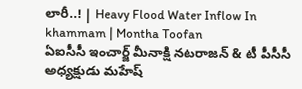లారీ..! | Heavy Flood Water Inflow In khammam | Montha Toofan
ఏఐసీసీ ఇంచార్జ్ మీనాక్షి నటరాజన్ & టీ పీసీసీ అధ్యక్షుడు మహేష్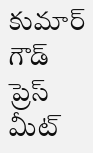కుమార్ గౌడ్ ప్రెస్ మీట్